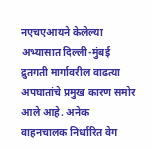नएचएआयने केलेल्या अभ्यासात दिल्ली-मुंबई द्रुतगती मार्गावरील वाढत्या अपघातांचे प्रमुख कारण समोर आले आहे. अनेक वाहनचालक निर्धारित वेग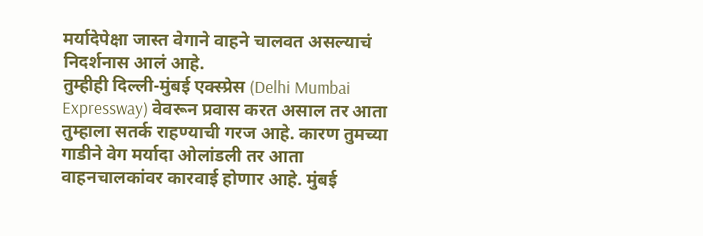मर्यादेपेक्षा जास्त वेगाने वाहने चालवत असल्याचं निदर्शनास आलं आहे.
तुम्हीही दिल्ली-मुंबई एक्स्प्रेस (Delhi Mumbai Expressway) वेवरून प्रवास करत असाल तर आता तुम्हाला सतर्क राहण्याची गरज आहे. कारण तुमच्या गाडीने वेग मर्यादा ओलांडली तर आता वाहनचालकांवर कारवाई होणार आहे. मुंबई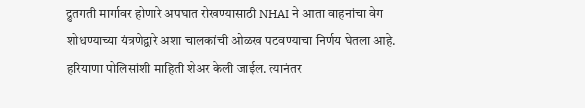द्रुतगती मार्गावर होणारे अपघात रोखण्यासाठी NHAI ने आता वाहनांचा वेग शोधण्याच्या यंत्रणेद्वारे अशा चालकांची ओळख पटवण्याचा निर्णय घेतला आहे. हरियाणा पोलिसांशी माहिती शेअर केली जाईल. त्यानंतर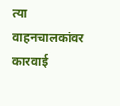त्या वाहनचालकांवर कारवाई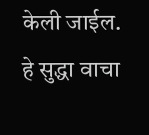केली जाईल.
हे सुद्धा वाचा